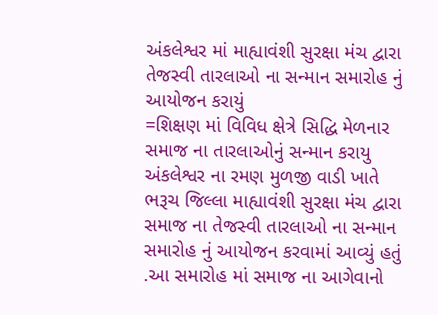અંકલેશ્વર માં માહ્યાવંશી સુરક્ષા મંચ દ્વારા તેજસ્વી તારલાઓ ના સન્માન સમારોહ નું આયોજન કરાયું
=શિક્ષણ માં વિવિધ ક્ષેત્રે સિદ્ધિ મેળનાર સમાજ ના તારલાઓનું સન્માન કરાયુ
અંકલેશ્વર ના રમણ મુળજી વાડી ખાતે ભરૂચ જિલ્લા માહ્યાવંશી સુરક્ષા મંચ દ્વારા સમાજ ના તેજસ્વી તારલાઓ ના સન્માન સમારોહ નું આયોજન કરવામાં આવ્યું હતું .આ સમારોહ માં સમાજ ના આગેવાનો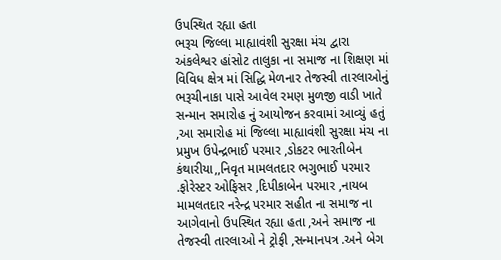ઉપસ્થિત રહ્યા હતા
ભરૂચ જિલ્લા માહ્યાવંશી સુરક્ષા મંચ દ્વારા અંકલેશ્વર હાંસોટ તાલુકા ના સમાજ ના શિક્ષણ માં વિવિધ ક્ષેત્ર માં સિદ્ધિ મેળનાર તેજસ્વી તારલાઓનું ભરૂચીનાકા પાસે આવેલ રમણ મુળજી વાડી ખાતે સન્માન સમારોહ નું આયોજન કરવામાં આવ્યું હતું ,આ સમારોહ માં જિલ્લા માહ્યાવંશી સુરક્ષા મંચ ના પ્રમુખ ઉપેન્દ્રભાઈ પરમાર ,ડોકટર ભારતીબેન કંથારીયા,,નિવૃત મામલતદાર ભગુભાઈ પરમાર .ફોરેસ્ટર ઓફિસર ,દિપીકાબેન પરમાર ,નાયબ મામલતદાર નરેન્દ્ર પરમાર સહીત ના સમાજ ના આગેવાનો ઉપસ્થિત રહ્યા હતા ,અને સમાજ ના તેજસ્વી તારલાઓ ને ટ્રોફી ,સન્માનપત્ર .અને બેગ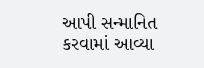આપી સન્માનિત કરવામાં આવ્યા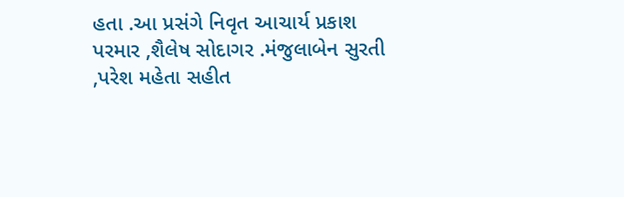હતા .આ પ્રસંગે નિવૃત આચાર્ય પ્રકાશ પરમાર ,શૈલેષ સોદાગર .મંજુલાબેન સુરતી ,પરેશ મહેતા સહીત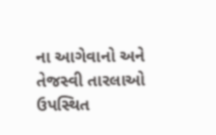ના આગેવાનો અને તેજસ્વી તારલાઓ ઉપસ્થિત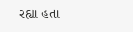રહ્યા હતા